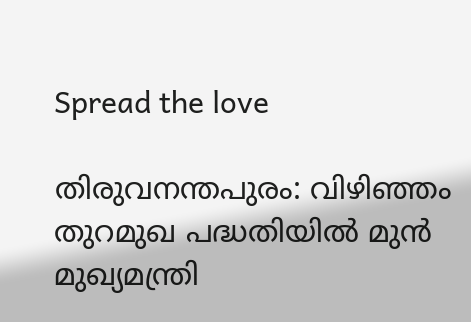Spread the love

തിരുവനന്തപുരം: വിഴിഞ്ഞം തുറമുഖ പദ്ധതിയില്‍ മുൻ മുഖ്യമന്ത്രി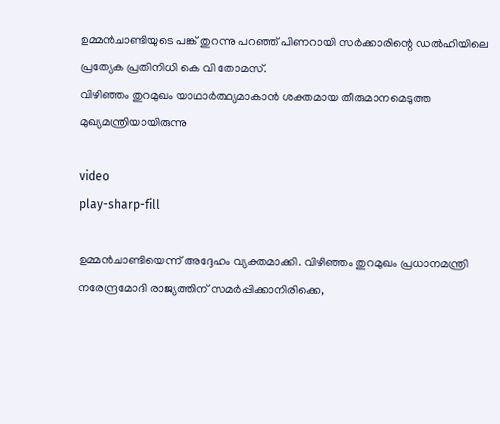ഉമ്മൻചാണ്ടിയുടെ പങ്ക് തുറന്നു പറഞ്ഞ് പിണറായി സർക്കാരിന്റെ ഡല്‍ഹിയിലെ പ്രത്യേക പ്രതിനിധി കെ വി തോമസ്.
വിഴിഞ്ഞം തുറമുഖം യാഥാർത്ഥ്യമാകാൻ ശക്തമായ തീരുമാനമെടുത്ത മുഖ്യമന്ത്രിയായിരുന്നു

video
play-sharp-fill

ഉമ്മൻചാണ്ടിയെന്ന് അദ്ദേഹം വ്യക്തമാക്കി. വിഴിഞ്ഞം തുറമുഖം പ്രധാനമന്ത്രി നരേന്ദ്രമോദി രാജ്യത്തിന് സമർപ്പിക്കാനിരിക്കെ,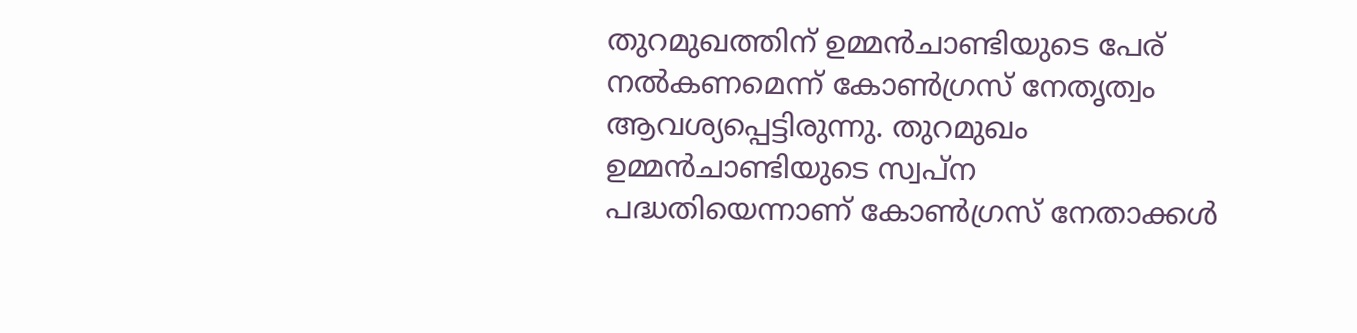തുറമുഖത്തിന് ഉമ്മൻചാണ്ടിയുടെ പേര് നല്‍കണമെന്ന് കോണ്‍ഗ്രസ് നേതൃത്വം ആവശ്യപ്പെട്ടിരുന്നു. തുറമുഖം ഉമ്മൻചാണ്ടിയുടെ സ്വപ്ന പദ്ധതിയെന്നാണ് കോണ്‍ഗ്രസ് നേതാക്കള്‍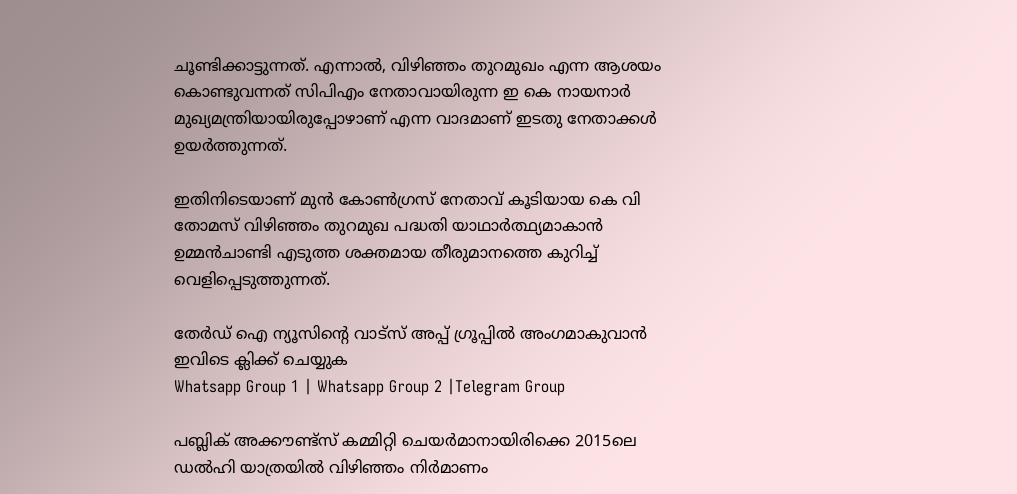ചൂണ്ടിക്കാട്ടുന്നത്. എന്നാല്‍, വിഴിഞ്ഞം തുറമുഖം എന്ന ആശയം കൊണ്ടുവന്നത് സിപിഎം നേതാവായിരുന്ന ഇ കെ നായനാർ മുഖ്യമന്ത്രിയായിരുപ്പോഴാണ് എന്ന വാദമാണ് ഇടതു നേതാക്കള്‍ ഉയർത്തുന്നത്.

ഇതിനിടെയാണ് മുൻ കോണ്‍ഗ്രസ് നേതാവ് കൂടിയായ കെ വി തോമസ് വിഴിഞ്ഞം തുറമുഖ പദ്ധതി യാഥാർത്ഥ്യമാകാൻ ഉമ്മൻചാണ്ടി എടുത്ത ശക്തമായ തീരുമാനത്തെ കുറിച്ച്‌ വെളിപ്പെടുത്തുന്നത്.

തേർഡ് ഐ ന്യൂസിന്റെ വാട്സ് അപ്പ് ഗ്രൂപ്പിൽ അംഗമാകുവാൻ ഇവിടെ ക്ലിക്ക് ചെയ്യുക
Whatsapp Group 1 | Whatsapp Group 2 |Telegram Group

പബ്ലിക് അക്കൗണ്ട്സ് കമ്മിറ്റി ചെയർമാനായിരിക്കെ 2015ലെ ഡല്‍ഹി യാത്രയില്‍ വിഴിഞ്ഞം നിർമാണം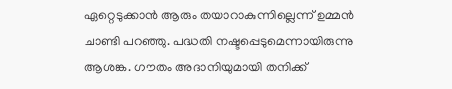ഏറ്റെടുക്കാൻ ആരും തയാറാകുന്നില്ലെന്ന് ഉമ്മൻ ചാണ്ടി പറഞ്ഞു. പദ്ധതി നഷ്ടപ്പെടുമെന്നായിരുന്നു ആശങ്ക. ഗൗതം അദാനിയുമായി തനിക്ക്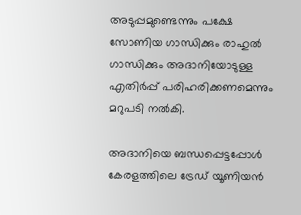അടുപ്പമുണ്ടെന്നും പക്ഷേ സോണിയ ഗാന്ധിക്കും രാഹുല്‍ ഗാന്ധിക്കും അദാനിയോടുള്ള എതിർപ്പ് പരിഹരിക്കണമെന്നും മറുപടി നല്‍കി.

അദാനിയെ ബന്ധപ്പെട്ടപ്പോള്‍ കേരളത്തിലെ ട്രേഡ് യൂണിയൻ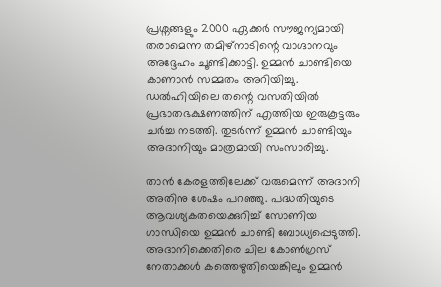പ്രശ്നങ്ങളും 2000 ഏക്കർ സൗജന്യമായി തരാമെന്ന തമിഴ്നാടിന്റെ വാഗ്ദാനവും അദ്ദേഹം ചൂണ്ടിക്കാട്ടി. ഉമ്മൻ ചാണ്ടിയെ കാണാൻ സമ്മതം അറിയിച്ചു. ഡല്‍ഹിയിലെ തന്റെ വസതിയില്‍ പ്രഭാതഭക്ഷണത്തിന് എത്തിയ ഇരുകൂട്ടരും ചർച്ച നടത്തി. തുടർന്ന് ഉമ്മൻ ചാണ്ടിയും അദാനിയും മാത്രമായി സംസാരിച്ചു.

താൻ കേരളത്തിലേക്ക് വരുമെന്ന് അദാനി അതിനു ശേഷം പറഞ്ഞു. പദ്ധതിയുടെ ആവശ്യകതയെക്കുറിച്ച്‌ സോണിയ ഗാന്ധിയെ ഉമ്മൻ ചാണ്ടി ബോധ്യപ്പെടുത്തി. അദാനിക്കെതിരെ ചില കോണ്‍ഗ്രസ് നേതാക്കള്‍ കത്തെഴുതിയെങ്കിലും ഉമ്മൻ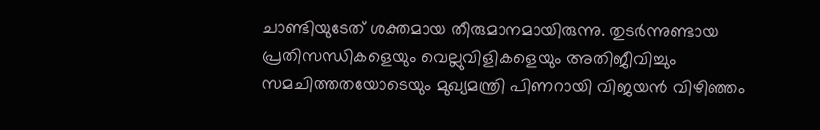ചാണ്ടിയുടേത് ശക്തമായ തീരുമാനമായിരുന്നു. തുടർന്നുണ്ടായ പ്രതിസന്ധികളെയും വെല്ലുവിളികളെയും അതിജീവിച്ചും സമചിത്തതയോടെയും മുഖ്യമന്ത്രി പിണറായി വിജയൻ വിഴിഞ്ഞം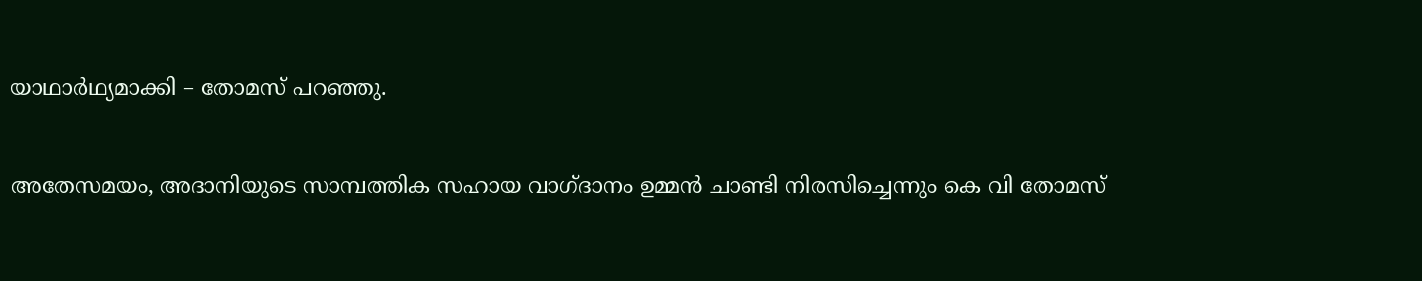യാഥാർഥ്യമാക്കി – തോമസ് പറഞ്ഞു.

അതേസമയം, അദാനിയുടെ സാമ്പത്തിക സഹായ വാഗ്ദാനം ഉമ്മൻ ചാണ്ടി നിരസിച്ചെന്നും കെ വി തോമസ്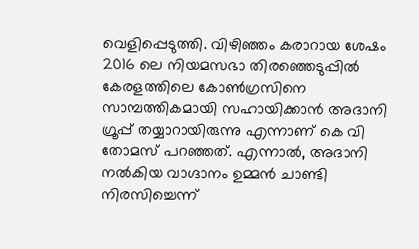വെളിപ്പെടുത്തി. വിഴിഞ്ഞം കരാറായ ശേഷം 2016 ലെ നിയമസഭാ തിരഞ്ഞെടുപ്പില്‍ കേരളത്തിലെ കോണ്‍ഗ്രസിനെ സാമ്പത്തികമായി സഹായിക്കാൻ അദാനി ഗ്രൂപ്പ് തയ്യാറായിരുന്നു എന്നാണ് കെ വി തോമസ് പറഞ്ഞത്. എന്നാല്‍, അദാനി നല്‍കിയ വാഗ്ദാനം ഉമ്മൻ ചാണ്ടി നിരസിച്ചെന്ന്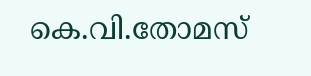കെ.വി.തോമസ്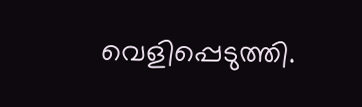വെളിപ്പെടുത്തി.